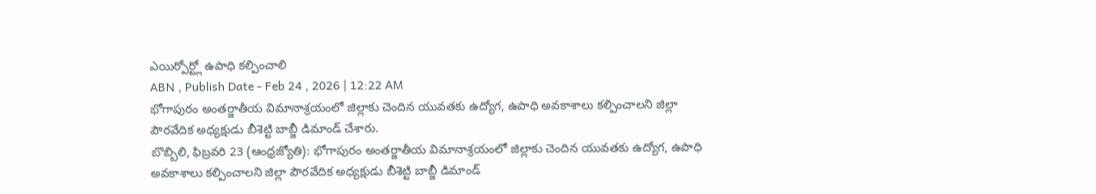ఎయిర్పోర్ట్లో ఉపాధి కల్పించాలి
ABN , Publish Date - Feb 24 , 2026 | 12:22 AM
భోగాపురం అంతర్జాతీయ విమానాశ్రయంలో జిల్లాకు చెందిన యువతకు ఉద్యోగ, ఉపాధి అవకాశాలు కల్పించాలని జిల్లా పౌరవేదిక అధ్యక్షుడు బీశెట్టి బాబ్జీ డిమాండ్ చేశారు.
బొబ్బిలి, ఫిబ్రవరి 23 (ఆంధ్రజ్యోతి): భోగాపురం అంతర్జాతీయ విమానాశ్రయంలో జిల్లాకు చెందిన యువతకు ఉద్యోగ, ఉపాధి అవకాశాలు కల్పించాలని జిల్లా పౌరవేదిక అధ్యక్షుడు బీశెట్టి బాబ్జీ డిమాండ్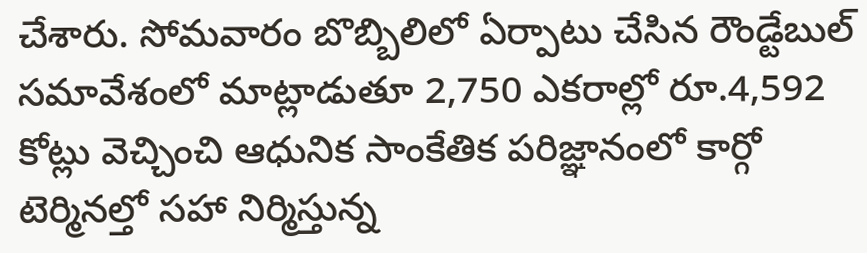చేశారు. సోమవారం బొబ్బిలిలో ఏర్పాటు చేసిన రౌండ్టేబుల్ సమావేశంలో మాట్లాడుతూ 2,750 ఎకరాల్లో రూ.4,592 కోట్లు వెచ్చించి ఆధునిక సాంకేతిక పరిజ్ఞానంలో కార్గో టెర్మినల్తో సహా నిర్మిస్తున్న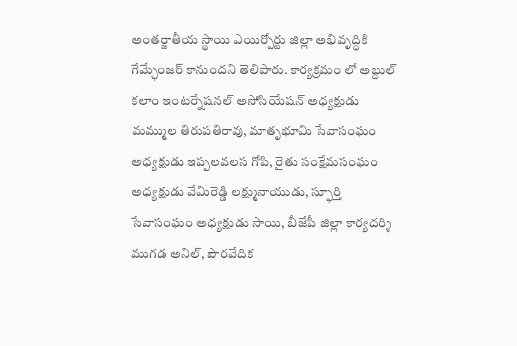అంతర్జాతీయ స్థాయి ఎయిర్పోర్టు జిల్లా అభివృద్ధికి గేమ్ఛేంజర్ కానుందని తెలిపారు. కార్యక్రమం లో అబ్దుల్ కలాం ఇంటర్నేషనల్ అసోసియేషన్ అధ్యక్షుడు మమ్ముల తిరుపతిరావు, మాతృభూమి సేవాసంఘం అధ్యక్షుడు ఇప్పలవలస గోపి, రైతు సంక్షేమసంఘం అధ్యక్షుడు వేమిరెడ్డి లక్ష్మునాయుడు, స్ఫూర్తి సేవాసంఘం అధ్యక్షుడు సాయి, బీజేపీ జిల్లా కార్యదర్శి ముగడ అనిల్, పౌరవేదిక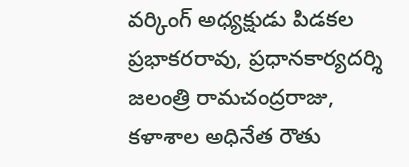వర్కింగ్ అధ్యక్షుడు పిడకల ప్రభాకరరావు, ప్రధానకార్యదర్శి జలంత్రి రామచంద్రరాజు, కళాశాల అధినేత రౌతు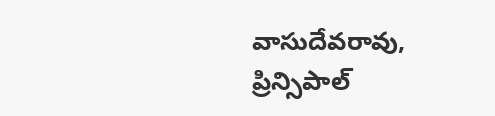వాసుదేవరావు, ప్రిన్సిపాల్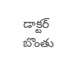డాక్టర్ బొంతు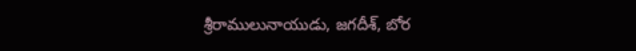శ్రీరాములునాయుడు, జగదీశ్, బోర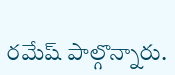రమేష్ పాల్గొన్నారు.